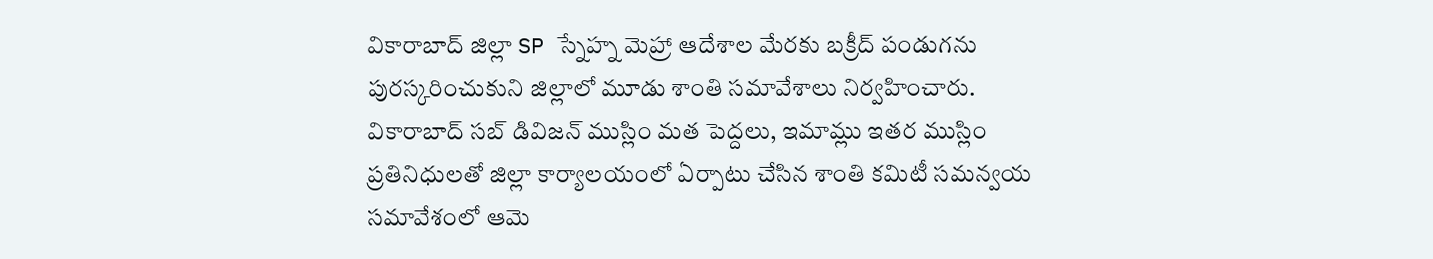వికారాబాద్ జిల్లా SP స్నేహ్న మెహ్రా ఆదేశాల మేరకు బక్రీద్ పండుగను పురస్కరించుకుని జిల్లాలో మూడు శాంతి సమావేశాలు నిర్వహించారు. వికారాబాద్ సబ్ డివిజన్ ముస్లిం మత పెద్దలు, ఇమామ్లు ఇతర ముస్లిం ప్రతినిధులతో జిల్లా కార్యాలయంలో ఏర్పాటు చేసిన శాంతి కమిటీ సమన్వయ సమావేశంలో ఆమె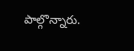పాల్గొన్నారు.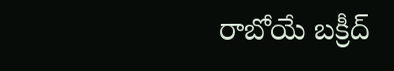రాబోయే బక్రీద్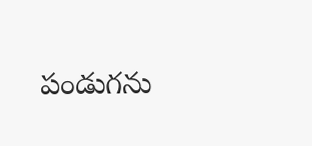పండుగను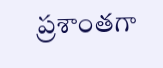ప్రశాంతగా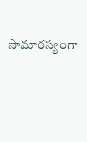సామారస్యంగా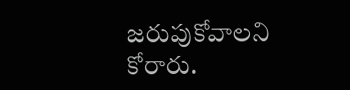జరుపుకోవాలని కోరారు.